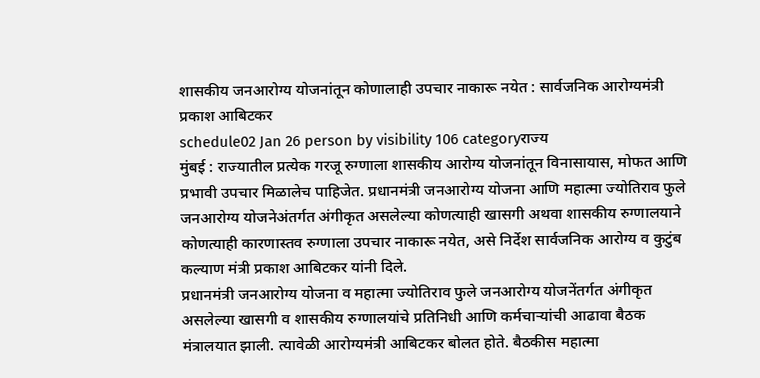शासकीय जनआरोग्य योजनांतून कोणालाही उपचार नाकारू नयेत : सार्वजनिक आरोग्यमंत्री प्रकाश आबिटकर
schedule02 Jan 26 person by visibility 106 categoryराज्य
मुंबई : राज्यातील प्रत्येक गरजू रुग्णाला शासकीय आरोग्य योजनांतून विनासायास, मोफत आणि प्रभावी उपचार मिळालेच पाहिजेत. प्रधानमंत्री जनआरोग्य योजना आणि महात्मा ज्योतिराव फुले जनआरोग्य योजनेअंतर्गत अंगीकृत असलेल्या कोणत्याही खासगी अथवा शासकीय रुग्णालयाने कोणत्याही कारणास्तव रुग्णाला उपचार नाकारू नयेत, असे निर्देश सार्वजनिक आरोग्य व कुटुंब कल्याण मंत्री प्रकाश आबिटकर यांनी दिले.
प्रधानमंत्री जनआरोग्य योजना व महात्मा ज्योतिराव फुले जनआरोग्य योजनेंतर्गत अंगीकृत असलेल्या खासगी व शासकीय रुग्णालयांचे प्रतिनिधी आणि कर्मचाऱ्यांची आढावा बैठक मंत्रालयात झाली. त्यावेळी आरोग्यमंत्री आबिटकर बोलत होते. बैठकीस महात्मा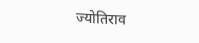ज्योतिराव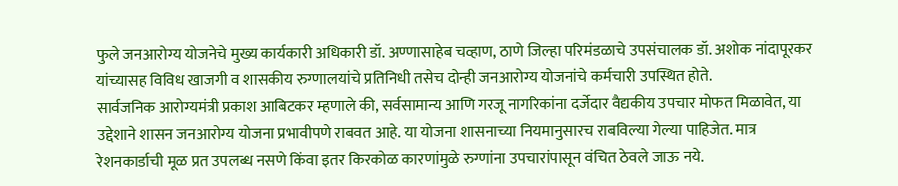फुले जनआरोग्य योजनेचे मुख्य कार्यकारी अधिकारी डॉ. अण्णासाहेब चव्हाण, ठाणे जिल्हा परिमंडळाचे उपसंचालक डॉ. अशोक नांदापूरकर यांच्यासह विविध खाजगी व शासकीय रुग्णालयांचे प्रतिनिधी तसेच दोन्ही जनआरोग्य योजनांचे कर्मचारी उपस्थित होते.
सार्वजनिक आरोग्यमंत्री प्रकाश आबिटकर म्हणाले की, सर्वसामान्य आणि गरजू नागरिकांना दर्जेदार वैद्यकीय उपचार मोफत मिळावेत, या उद्देशाने शासन जनआरोग्य योजना प्रभावीपणे राबवत आहे. या योजना शासनाच्या नियमानुसारच राबविल्या गेल्या पाहिजेत. मात्र रेशनकार्डाची मूळ प्रत उपलब्ध नसणे किंवा इतर किरकोळ कारणांमुळे रुग्णांना उपचारांपासून वंचित ठेवले जाऊ नये.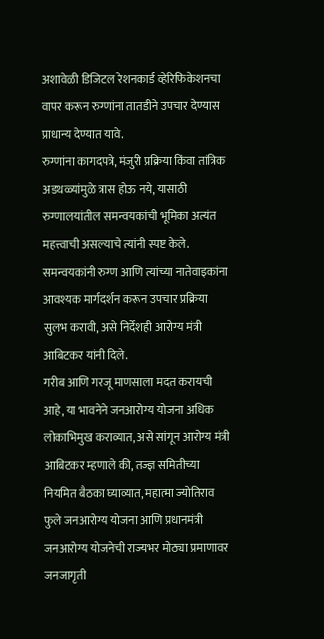अशावेळी डिजिटल रेशनकार्ड व्हेरिफिकेशनचा वापर करून रुग्णांना तातडीने उपचार देण्यास प्राधान्य देण्यात यावे.
रुग्णांना कागदपत्रे, मंजुरी प्रक्रिया किंवा तांत्रिक अडथळ्यांमुळे त्रास होऊ नये, यासाठी रुग्णालयांतील समन्वयकांची भूमिका अत्यंत महत्त्वाची असल्याचे त्यांनी स्पष्ट केले. समन्वयकांनी रुग्ण आणि त्यांच्या नातेवाइकांना आवश्यक मार्गदर्शन करून उपचार प्रक्रिया सुलभ करावी, असे निर्देशही आरोग्य मंत्री आबिटकर यांनी दिले.
गरीब आणि गरजू माणसाला मदत करायची आहे, या भावनेने जनआरोग्य योजना अधिक लोकाभिमुख कराव्यात, असे सांगून आरोग्य मंत्री आबिटकर म्हणाले की, तज्ज्ञ समितीच्या नियमित बैठका घ्याव्यात, महात्मा ज्योतिराव फुले जनआरोग्य योजना आणि प्रधानमंत्री जनआरोग्य योजनेची राज्यभर मोठ्या प्रमाणावर जनजागृती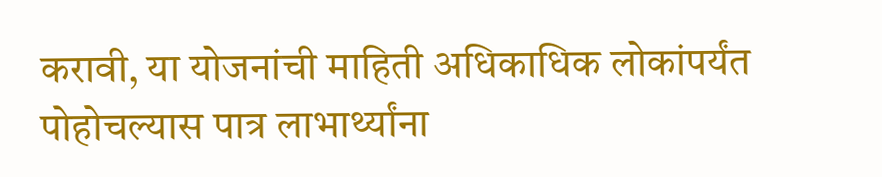करावी, या योजनांची माहिती अधिकाधिक लोकांपर्यंत पोहोचल्यास पात्र लाभार्थ्यांना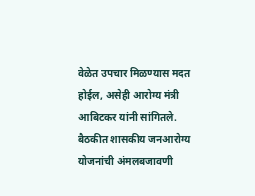वेळेत उपचार मिळण्यास मदत होईल, असेही आरोग्य मंत्री आबिटकर यांनी सांगितले.
बैठकीत शासकीय जनआरोग्य योजनांची अंमलबजावणी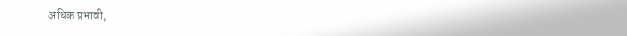अधिक प्रभावी,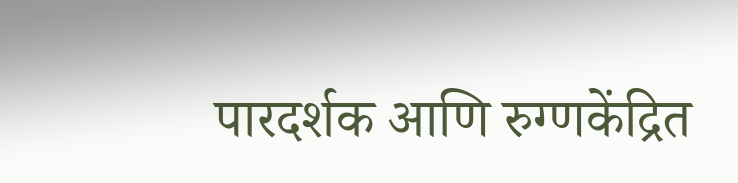पारदर्शक आणि रुग्णकेंद्रित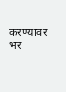करण्यावर भर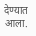देण्यात आला.